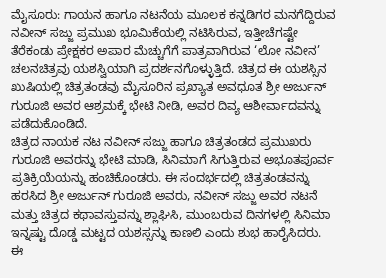ಮೈಸೂರು: ಗಾಯನ ಹಾಗೂ ನಟನೆಯ ಮೂಲಕ ಕನ್ನಡಿಗರ ಮನಗೆದ್ದಿರುವ ನವೀನ್ ಸಜ್ಜು ಪ್ರಮುಖ ಭೂಮಿಕೆಯಲ್ಲಿ ನಟಿಸಿರುವ, ಇತ್ತೀಚೆಗಷ್ಟೇ ತೆರೆಕಂಡು ಪ್ರೇಕ್ಷಕರ ಅಪಾರ ಮೆಚ್ಚುಗೆಗೆ ಪಾತ್ರವಾಗಿರುವ ‘ಲೋ ನವೀನ’ ಚಲನಚಿತ್ರವು ಯಶಸ್ವಿಯಾಗಿ ಪ್ರದರ್ಶನಗೊಳ್ಳುತ್ತಿದೆ. ಚಿತ್ರದ ಈ ಯಶಸ್ಸಿನ ಖುಷಿಯಲ್ಲಿ ಚಿತ್ರತಂಡವು ಮೈಸೂರಿನ ಪ್ರಖ್ಯಾತ ಅವಧೂತ ಶ್ರೀ ಅರ್ಜುನ್ ಗುರೂಜಿ ಅವರ ಆಶ್ರಮಕ್ಕೆ ಭೇಟಿ ನೀಡಿ, ಅವರ ದಿವ್ಯ ಆಶೀರ್ವಾದವನ್ನು ಪಡೆದುಕೊಂಡಿದೆ.
ಚಿತ್ರದ ನಾಯಕ ನಟ ನವೀನ್ ಸಜ್ಜು ಹಾಗೂ ಚಿತ್ರತಂಡದ ಪ್ರಮುಖರು ಗುರೂಜಿ ಅವರನ್ನು ಭೇಟಿ ಮಾಡಿ, ಸಿನಿಮಾಗೆ ಸಿಗುತ್ತಿರುವ ಅಭೂತಪೂರ್ವ ಪ್ರತಿಕ್ರಿಯೆಯನ್ನು ಹಂಚಿಕೊಂಡರು. ಈ ಸಂದರ್ಭದಲ್ಲಿ ಚಿತ್ರತಂಡವನ್ನು ಹರಸಿದ ಶ್ರೀ ಅರ್ಜುನ್ ಗುರೂಜಿ ಅವರು, ನವೀನ್ ಸಜ್ಜು ಅವರ ನಟನೆ ಮತ್ತು ಚಿತ್ರದ ಕಥಾವಸ್ತುವನ್ನು ಶ್ಲಾಘಿಸಿ, ಮುಂಬರುವ ದಿನಗಳಲ್ಲಿ ಸಿನಿಮಾ ಇನ್ನಷ್ಟು ದೊಡ್ಡ ಮಟ್ಟದ ಯಶಸ್ಸನ್ನು ಕಾಣಲಿ ಎಂದು ಶುಭ ಹಾರೈಸಿದರು.
ಈ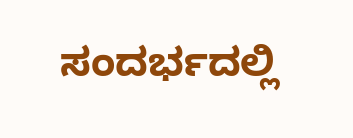ಸಂದರ್ಭದಲ್ಲಿ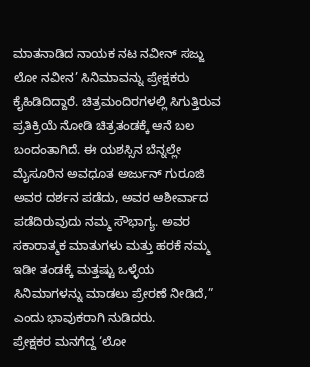ಮಾತನಾಡಿದ ನಾಯಕ ನಟ ನವೀನ್ ಸಜ್ಜು ಲೋ ನವೀನ’ ಸಿನಿಮಾವನ್ನು ಪ್ರೇಕ್ಷಕರು ಕೈಹಿಡಿದಿದ್ದಾರೆ. ಚಿತ್ರಮಂದಿರಗಳಲ್ಲಿ ಸಿಗುತ್ತಿರುವ ಪ್ರತಿಕ್ರಿಯೆ ನೋಡಿ ಚಿತ್ರತಂಡಕ್ಕೆ ಆನೆ ಬಲ ಬಂದಂತಾಗಿದೆ. ಈ ಯಶಸ್ಸಿನ ಬೆನ್ನಲ್ಲೇ ಮೈಸೂರಿನ ಅವಧೂತ ಅರ್ಜುನ್ ಗುರೂಜಿ ಅವರ ದರ್ಶನ ಪಡೆದು, ಅವರ ಆಶೀರ್ವಾದ ಪಡೆದಿರುವುದು ನಮ್ಮ ಸೌಭಾಗ್ಯ. ಅವರ ಸಕಾರಾತ್ಮಕ ಮಾತುಗಳು ಮತ್ತು ಹರಕೆ ನಮ್ಮ ಇಡೀ ತಂಡಕ್ಕೆ ಮತ್ತಷ್ಟು ಒಳ್ಳೆಯ ಸಿನಿಮಾಗಳನ್ನು ಮಾಡಲು ಪ್ರೇರಣೆ ನೀಡಿದೆ,” ಎಂದು ಭಾವುಕರಾಗಿ ನುಡಿದರು.
ಪ್ರೇಕ್ಷಕರ ಮನಗೆದ್ದ ‘ಲೋ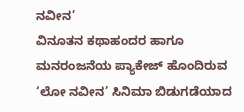ನವೀನ’
ವಿನೂತನ ಕಥಾಹಂದರ ಹಾಗೂ ಮನರಂಜನೆಯ ಪ್ಯಾಕೇಜ್ ಹೊಂದಿರುವ ‘ಲೋ ನವೀನ’ ಸಿನಿಮಾ ಬಿಡುಗಡೆಯಾದ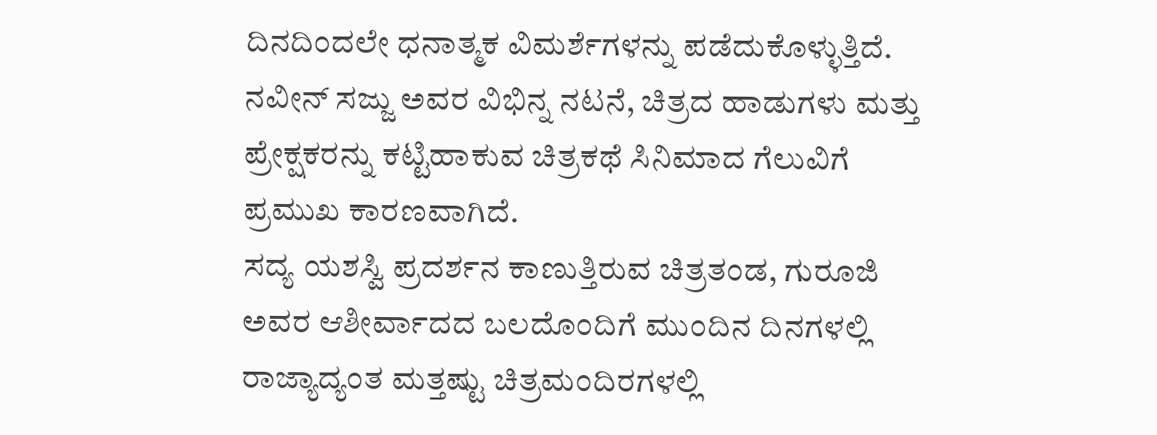ದಿನದಿಂದಲೇ ಧನಾತ್ಮಕ ವಿಮರ್ಶೆಗಳನ್ನು ಪಡೆದುಕೊಳ್ಳುತ್ತಿದೆ. ನವೀನ್ ಸಜ್ಜು ಅವರ ವಿಭಿನ್ನ ನಟನೆ, ಚಿತ್ರದ ಹಾಡುಗಳು ಮತ್ತು ಪ್ರೇಕ್ಷಕರನ್ನು ಕಟ್ಟಿಹಾಕುವ ಚಿತ್ರಕಥೆ ಸಿನಿಮಾದ ಗೆಲುವಿಗೆ ಪ್ರಮುಖ ಕಾರಣವಾಗಿದೆ.
ಸದ್ಯ ಯಶಸ್ವಿ ಪ್ರದರ್ಶನ ಕಾಣುತ್ತಿರುವ ಚಿತ್ರತಂಡ, ಗುರೂಜಿ ಅವರ ಆಶೀರ್ವಾದದ ಬಲದೊಂದಿಗೆ ಮುಂದಿನ ದಿನಗಳಲ್ಲಿ ರಾಜ್ಯಾದ್ಯಂತ ಮತ್ತಷ್ಟು ಚಿತ್ರಮಂದಿರಗಳಲ್ಲಿ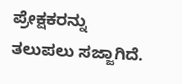ಪ್ರೇಕ್ಷಕರನ್ನು ತಲುಪಲು ಸಜ್ಜಾಗಿದೆ.